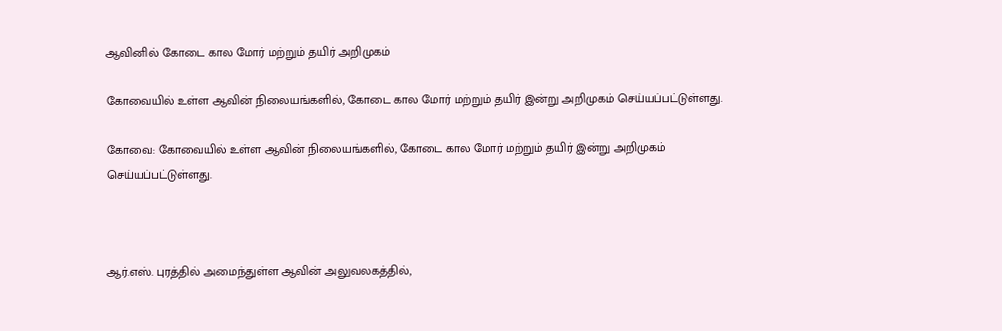ஆவினில் கோடை கால மோர் மற்றும் தயிர் அறிமுகம்

கோவையில் உள்ள ஆவின் நிலையங்களில், கோடை கால மோர் மற்றும் தயிர் இன்று அறிமுகம் செய்யப்பட்டுள்ளது.

கோவை: கோவையில் உள்ள ஆவின் நிலையங்களில், கோடை கால மோர் மற்றும் தயிர் இன்று அறிமுகம் செய்யப்பட்டுள்ளது.



ஆர்.எஸ். புரத்தில் அமைந்துள்ள ஆவின் அலுவலகத்தில்,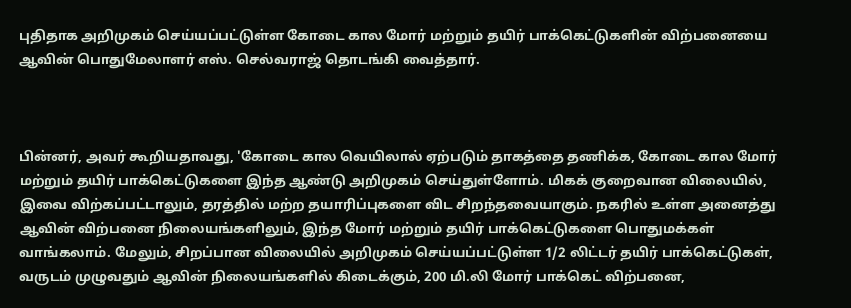புதிதாக அறிமுகம் செய்யப்பட்டுள்ள கோடை கால மோர் மற்றும் தயிர் பாக்கெட்டுகளின் விற்பனையை ஆவின் பொதுமேலாளர் எஸ். செல்வராஜ் தொடங்கி வைத்தார்.



பின்னர், அவர் கூறியதாவது, 'கோடை கால வெயிலால் ஏற்படும் தாகத்தை தணிக்க, கோடை கால மோர் மற்றும் தயிர் பாக்கெட்டுகளை இந்த ஆண்டு அறிமுகம் செய்துள்ளோம். மிகக் குறைவான விலையில், இவை விற்கப்பட்டாலும், தரத்தில் மற்ற தயாரிப்புகளை விட சிறந்தவையாகும். நகரில் உள்ள அனைத்து ஆவின் விற்பனை நிலையங்களிலும், இந்த மோர் மற்றும் தயிர் பாக்கெட்டுகளை பொதுமக்கள் வாங்கலாம். மேலும், சிறப்பான விலையில் அறிமுகம் செய்யப்பட்டுள்ள 1/2 லிட்டர் தயிர் பாக்கெட்டுகள், வருடம் முழுவதும் ஆவின் நிலையங்களில் கிடைக்கும், 200 மி.லி மோர் பாக்கெட் விற்பனை,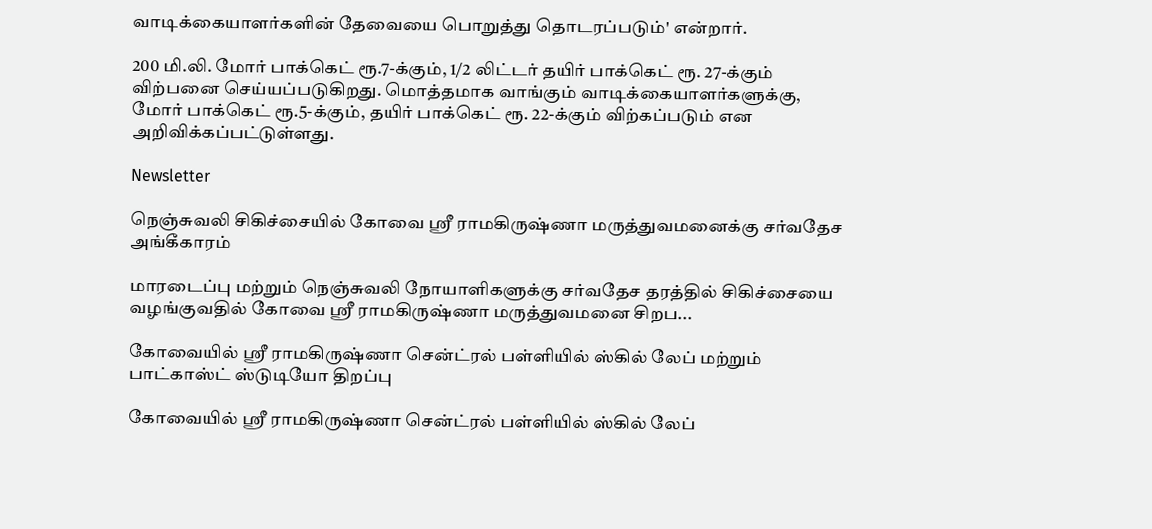வாடிக்கையாளர்களின் தேவையை பொறுத்து தொடரப்படும்' என்றார்.

200 மி.லி. மோர் பாக்கெட் ரூ.7-க்கும், 1/2 லிட்டர் தயிர் பாக்கெட் ரூ. 27-க்கும் விற்பனை செய்யப்படுகிறது. மொத்தமாக வாங்கும் வாடிக்கையாளர்களுக்கு, மோர் பாக்கெட் ரூ.5-க்கும், தயிர் பாக்கெட் ரூ. 22-க்கும் விற்கப்படும் என அறிவிக்கப்பட்டுள்ளது.

Newsletter

நெஞ்சுவலி சிகிச்சையில் கோவை ஸ்ரீ ராமகிருஷ்ணா மருத்துவமனைக்கு சர்வதேச அங்கீகாரம்

மாரடைப்பு மற்றும் நெஞ்சுவலி நோயாளிகளுக்கு சர்வதேச தரத்தில் சிகிச்சையை வழங்குவதில் கோவை ஸ்ரீ ராமகிருஷ்ணா மருத்துவமனை சிறப...

கோவையில் ஸ்ரீ ராமகிருஷ்ணா சென்ட்ரல் பள்ளியில் ஸ்கில் லேப் மற்றும் பாட்காஸ்ட் ஸ்டுடியோ திறப்பு

கோவையில் ஸ்ரீ ராமகிருஷ்ணா சென்ட்ரல் பள்ளியில் ஸ்கில் லேப்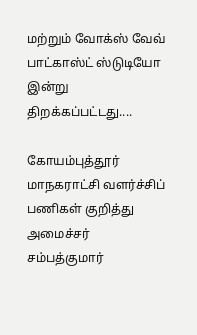மற்றும் வோக்ஸ் வேவ் பாட்காஸ்ட் ஸ்டுடியோ இன்று திறக்கப்பட்டது....

கோயம்புத்தூர் மாநகராட்சி வளர்ச்சிப் பணிகள் குறித்து அமைச்சர் சம்பத்குமார்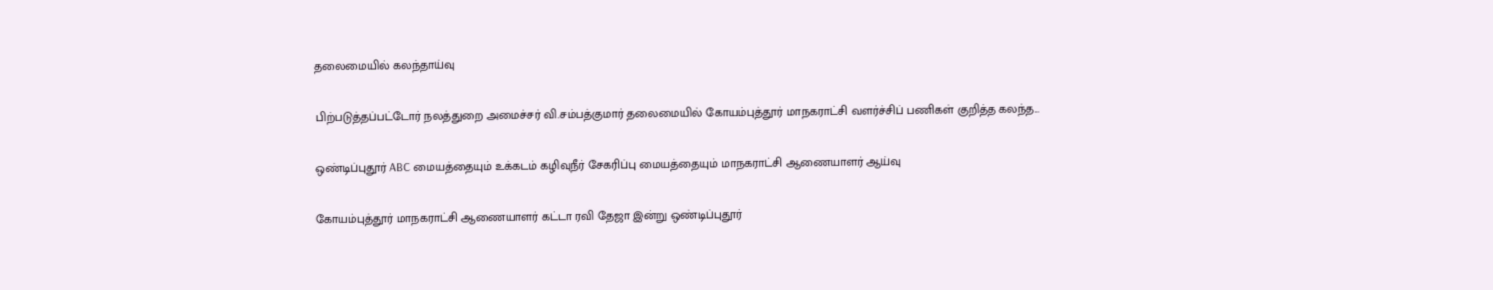தலைமையில் கலந்தாய்வு

பிற்படுத்தப்பட்டோர் நலத்துறை அமைச்சர் வி.சம்பத்குமார் தலைமையில் கோயம்புத்தூர் மாநகராட்சி வளர்ச்சிப் பணிகள் குறித்த கலந்த...

ஒண்டிப்புதூர் ABC மையத்தையும் உக்கடம் கழிவுநீர் சேகரிப்பு மையத்தையும் மாநகராட்சி ஆணையாளர் ஆய்வு

கோயம்புத்தூர் மாநகராட்சி ஆணையாளர் கட்டா ரவி தேஜா இன்று ஒண்டிப்புதூர்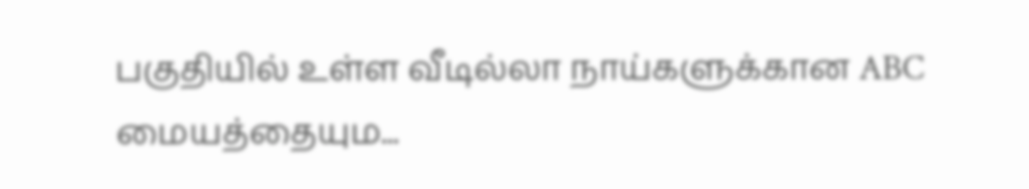பகுதியில் உள்ள வீடில்லா நாய்களுக்கான ABC மையத்தையும...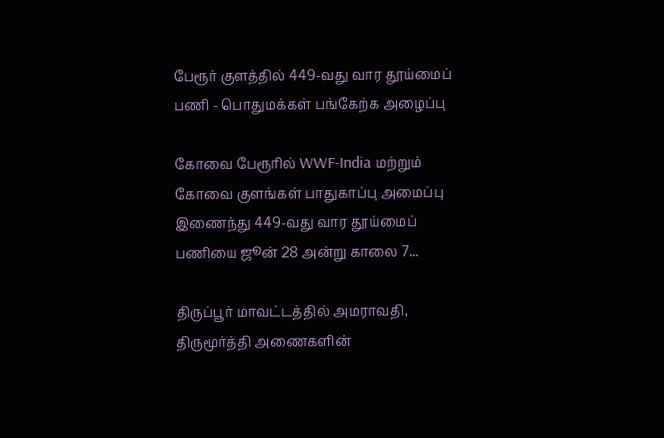பேரூர் குளத்தில் 449-வது வார தூய்மைப் பணி - பொதுமக்கள் பங்கேற்க அழைப்பு

கோவை பேரூரில் WWF-India மற்றும் கோவை குளங்கள் பாதுகாப்பு அமைப்பு இணைந்து 449-வது வார தூய்மைப் பணியை ஜூன் 28 அன்று காலை 7...

திருப்பூர் மாவட்டத்தில் அமராவதி, திருமூர்த்தி அணைகளின்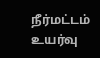நீர்மட்டம் உயர்வு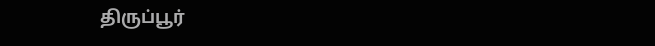திருப்பூர்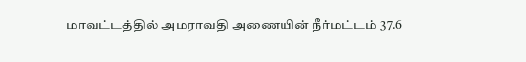மாவட்டத்தில் அமராவதி அணையின் நீர்மட்டம் 37.6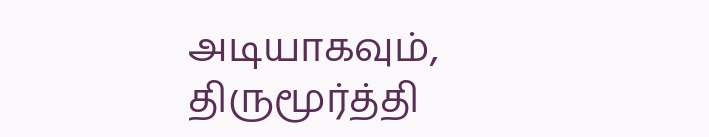அடியாகவும், திருமூர்த்தி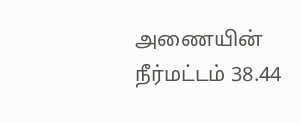அணையின் நீர்மட்டம் 38.44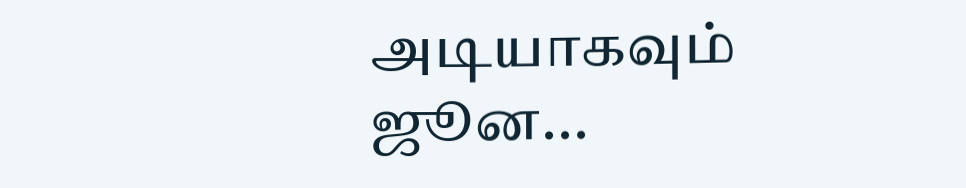அடியாகவும் ஜூன...